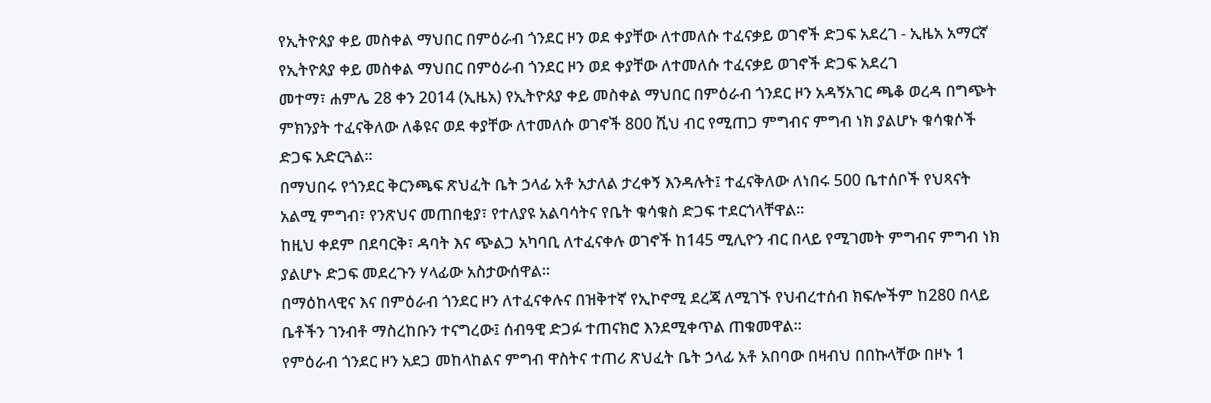የኢትዮጰያ ቀይ መስቀል ማህበር በምዕራብ ጎንደር ዞን ወደ ቀያቸው ለተመለሱ ተፈናቃይ ወገኖች ድጋፍ አደረገ - ኢዜአ አማርኛ
የኢትዮጰያ ቀይ መስቀል ማህበር በምዕራብ ጎንደር ዞን ወደ ቀያቸው ለተመለሱ ተፈናቃይ ወገኖች ድጋፍ አደረገ
መተማ፣ ሐምሌ 28 ቀን 2014 (ኢዜአ) የኢትዮጰያ ቀይ መስቀል ማህበር በምዕራብ ጎንደር ዞን አዳኝአገር ጫቆ ወረዳ በግጭት ምክንያት ተፈናቅለው ለቆዩና ወደ ቀያቸው ለተመለሱ ወገኖች 800 ሺህ ብር የሚጠጋ ምግብና ምግብ ነክ ያልሆኑ ቁሳቁሶች ድጋፍ አድርጓል።
በማህበሩ የጎንደር ቅርንጫፍ ጽህፈት ቤት ኃላፊ አቶ አታለል ታረቀኝ እንዳሉት፤ ተፈናቅለው ለነበሩ 500 ቤተሰቦች የህጻናት አልሚ ምግብ፣ የንጽህና መጠበቂያ፣ የተለያዩ አልባሳትና የቤት ቁሳቁስ ድጋፍ ተደርጎላቸዋል።
ከዚህ ቀደም በደባርቅ፣ ዳባት እና ጭልጋ አካባቢ ለተፈናቀሉ ወገኖች ከ145 ሚሊዮን ብር በላይ የሚገመት ምግብና ምግብ ነክ ያልሆኑ ድጋፍ መደረጉን ሃላፊው አስታውሰዋል።
በማዕከላዊና እና በምዕራብ ጎንደር ዞን ለተፈናቀሉና በዝቅተኛ የኢኮኖሚ ደረጃ ለሚገኙ የህብረተሰብ ክፍሎችም ከ280 በላይ ቤቶችን ገንብቶ ማስረከቡን ተናግረው፤ ሰብዓዊ ድጋፉ ተጠናክሮ እንደሚቀጥል ጠቁመዋል።
የምዕራብ ጎንደር ዞን አደጋ መከላከልና ምግብ ዋስትና ተጠሪ ጽህፈት ቤት ኃላፊ አቶ አበባው በዛብህ በበኩላቸው በዞኑ 1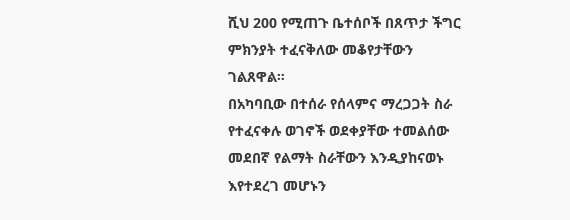ሺህ 200 የሚጠጉ ቤተሰቦች በጸጥታ ችግር ምክንያት ተፈናቅለው መቆየታቸውን ገልጸዋል።
በአካባቢው በተሰራ የሰላምና ማረጋጋት ስራ የተፈናቀሉ ወገኖች ወደቀያቸው ተመልሰው መደበኛ የልማት ስራቸውን እንዲያከናወኑ እየተደረገ መሆኑን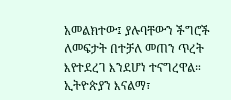አመልክተው፤ ያሉባቸውን ችግሮች ለመፍታት በተቻለ መጠን ጥረት እየተደረገ እንደሆነ ተናግረዋል።
ኢትዮጵያን እናልማ፣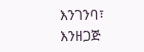እንገንባ፣ እንዘጋጅ